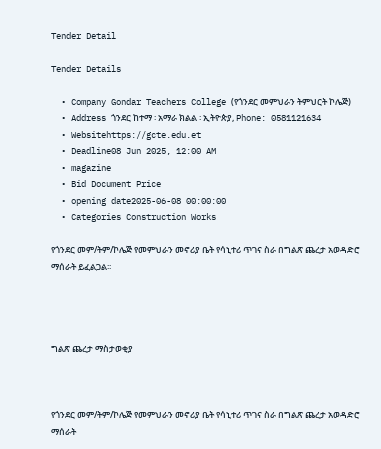Tender Detail

Tender Details

  • Company Gondar Teachers College (የጎንደር መምህራን ትምህርት ኮሌጅ)
  • Address ጎንደር ከተማ ፡ አማራ ክልል ፡ ኢትዮጵያ, Phone: 0581121634
  • Websitehttps://gcte.edu.et
  • Deadline08 Jun 2025, 12:00 AM
  • magazine
  • Bid Document Price
  • opening date2025-06-08 00:00:00
  • Categories Construction Works

የጎንደር መም/ትም/ኮሌጅ የመምህራን መኖሪያ ቤት የሳኒተሪ ጥገና ስራ በግልጽ ጨረታ አወዳድሮ ማሰራት ይፈልጋል፡፡




ግልጽ ጨረታ ማስታወቂያ



የጎንደር መም/ትም/ኮሌጅ የመምህራን መኖሪያ ቤት የሳኒተሪ ጥገና ስራ በግልጽ ጨረታ አወዳድሮ ማሰራት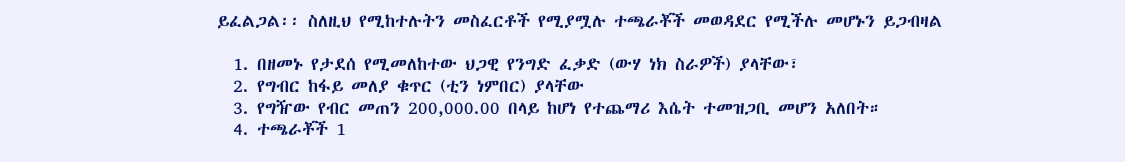ይፈልጋል፡፡ ስለዚህ የሚከተሉትን መስፈርቶች የሚያሟሉ ተጫራቾች መወዳደር የሚችሉ መሆኑን ይጋብዛል

  1. በዘመኑ የታደሰ የሚመለከተው ህጋዊ የንግድ ፈቃድ (ውሃ ነክ ስራዎች) ያላቸው፣
  2. የግብር ከፋይ መለያ ቁጥር (ቲን ነምበር) ያላቸው
  3. የግዥው የብር መጠን 200,000.00 በላይ ከሆነ የተጨማሪ እሴት ተመዝጋቢ መሆን አለበት።
  4. ተጫራቾች 1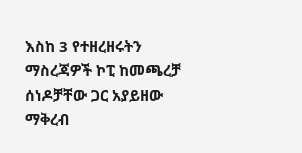እስከ 3 የተዘረዘሩትን ማስረጃዎች ኮፒ ከመጫረቻ ሰነዶቻቸው ጋር አያይዘው ማቅረብ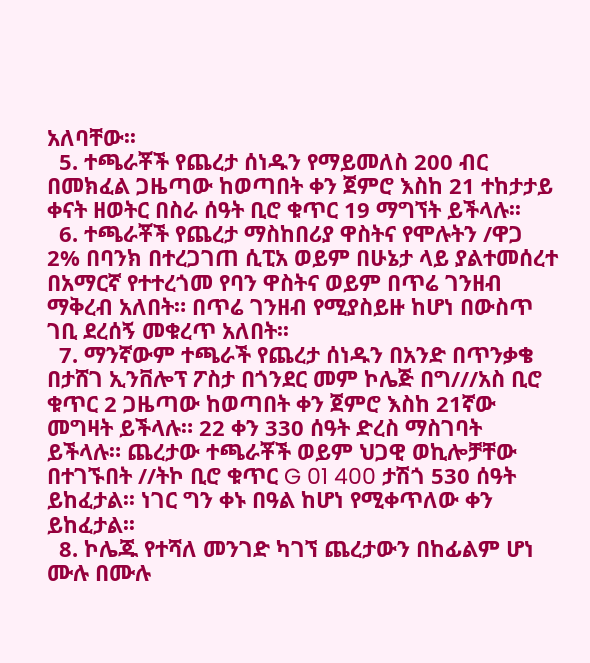አለባቸው፡፡
  5. ተጫራቾች የጨረታ ሰነዱን የማይመለስ 200 ብር በመክፈል ጋዜጣው ከወጣበት ቀን ጀምሮ እስከ 21 ተከታታይ ቀናት ዘወትር በስራ ሰዓት ቢሮ ቁጥር 19 ማግኘት ይችላሉ፡፡
  6. ተጫራቾች የጨረታ ማስከበሪያ ዋስትና የሞሉትን /ዋጋ 2% በባንክ በተረጋገጠ ሲፒአ ወይም በሁኔታ ላይ ያልተመሰረተ በአማርኛ የተተረጎመ የባን ዋስትና ወይም በጥሬ ገንዘብ ማቅረብ አለበት። በጥሬ ገንዘብ የሚያስይዙ ከሆነ በውስጥ ገቢ ደረሰኝ መቁረጥ አለበት፡፡
  7. ማንኛውም ተጫራች የጨረታ ሰነዱን በአንድ በጥንቃቄ በታሸገ ኢንቨሎፕ ፖስታ በጎንደር መም ኮሌጅ በግ///አስ ቢሮ ቁጥር 2 ጋዜጣው ከወጣበት ቀን ጀምሮ እስከ 21ኛው መግዛት ይችላሉ። 22 ቀን 330 ሰዓት ድረስ ማስገባት ይችላሉ። ጨረታው ተጫራቾች ወይም ህጋዊ ወኪሎቻቸው በተገኙበት //ትኮ ቢሮ ቁጥር G 01 400 ታሽጎ 530 ሰዓት ይከፈታል፡፡ ነገር ግን ቀኑ በዓል ከሆነ የሚቀጥለው ቀን ይከፈታል፡፡
  8. ኮሌጁ የተሻለ መንገድ ካገኘ ጨረታውን በከፊልም ሆነ ሙሉ በሙሉ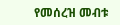የመሰረዝ መብቱ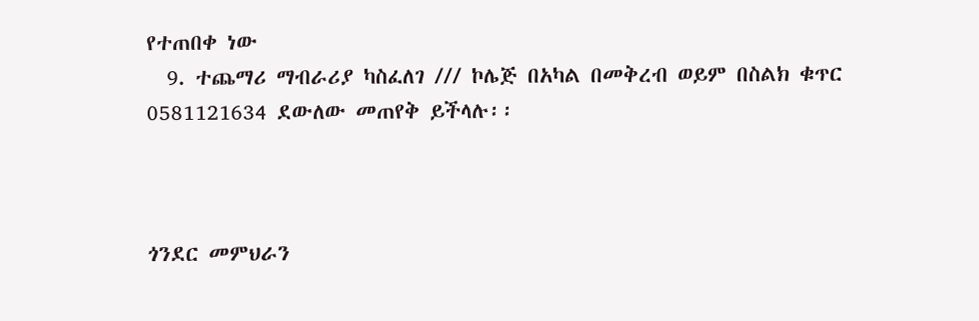የተጠበቀ ነው
  9. ተጨማሪ ማብራሪያ ካስፈለገ /// ኮሌጅ በአካል በመቅረብ ወይም በስልክ ቁጥር 0581121634 ደውለው መጠየቅ ይችላሉ፡፡



ጎንደር መምህራን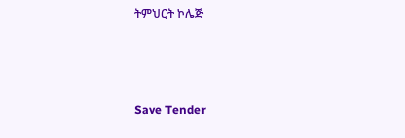ትምህርት ኮሌጅ



Save Tender